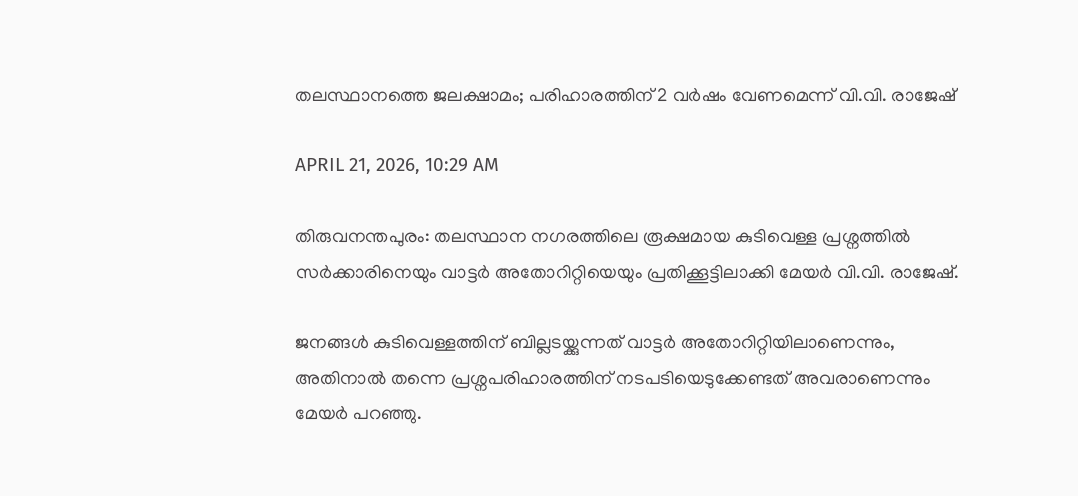തലസ്ഥാനത്തെ ജലക്ഷാമം; പരിഹാരത്തിന് 2 വർഷം വേണമെന്ന് വി.വി. രാജേഷ്

APRIL 21, 2026, 10:29 AM

തിരുവനന്തപുരം: തലസ്ഥാന നഗരത്തിലെ രൂക്ഷമായ കുടിവെള്ള പ്രശ്നത്തിൽ സർക്കാരിനെയും വാട്ടർ അതോറിറ്റിയെയും പ്രതിക്കൂട്ടിലാക്കി മേയർ വി.വി. രാജേഷ്.

ജനങ്ങൾ കുടിവെള്ളത്തിന് ബില്ലടയ്ക്കുന്നത് വാട്ടർ അതോറിറ്റിയിലാണെന്നും, അതിനാൽ തന്നെ പ്രശ്നപരിഹാരത്തിന് നടപടിയെടുക്കേണ്ടത് അവരാണെന്നും മേയർ പറഞ്ഞു.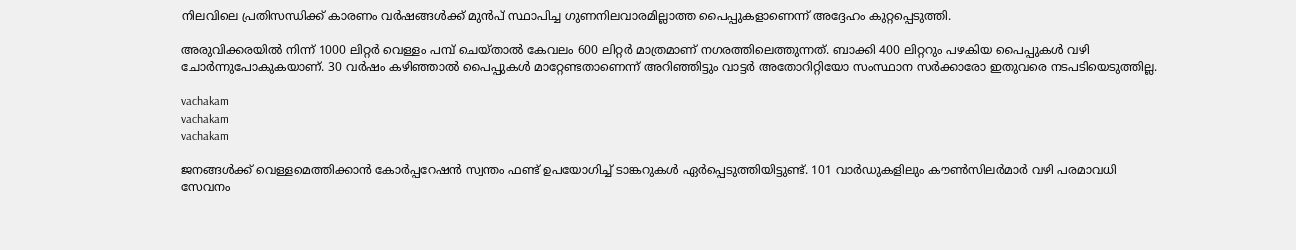നിലവിലെ പ്രതിസന്ധിക്ക് കാരണം വർഷങ്ങൾക്ക് മുൻപ് സ്ഥാപിച്ച ഗുണനിലവാരമില്ലാത്ത പൈപ്പുകളാണെന്ന് അദ്ദേഹം കുറ്റപ്പെടുത്തി.

അരുവിക്കരയിൽ നിന്ന് 1000 ലിറ്റർ വെള്ളം പമ്പ് ചെയ്താൽ കേവലം 600 ലിറ്റർ മാത്രമാണ് നഗരത്തിലെത്തുന്നത്. ബാക്കി 400 ലിറ്ററും പഴകിയ പൈപ്പുകൾ വഴി ചോർന്നുപോകുകയാണ്. 30 വർഷം കഴിഞ്ഞാൽ പൈപ്പുകൾ മാറ്റേണ്ടതാണെന്ന് അറിഞ്ഞിട്ടും വാട്ടർ അതോറിറ്റിയോ സംസ്ഥാന സർക്കാരോ ഇതുവരെ നടപടിയെടുത്തില്ല.

vachakam
vachakam
vachakam

ജനങ്ങൾക്ക് വെള്ളമെത്തിക്കാൻ കോർപ്പറേഷൻ സ്വന്തം ഫണ്ട് ഉപയോഗിച്ച് ടാങ്കറുകൾ ഏർപ്പെടുത്തിയിട്ടുണ്ട്. 101 വാർഡുകളിലും കൗൺസിലർമാർ വഴി പരമാവധി സേവനം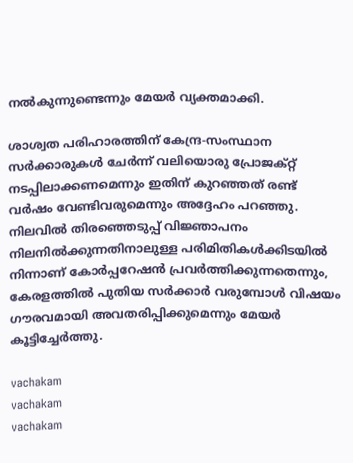നൽകുന്നുണ്ടെന്നും മേയർ വ്യക്തമാക്കി.

ശാശ്വത പരിഹാരത്തിന് കേന്ദ്ര-സംസ്ഥാന സർക്കാരുകൾ ചേർന്ന് വലിയൊരു പ്രോജക്റ്റ് നടപ്പിലാക്കണമെന്നും ഇതിന് കുറഞ്ഞത് രണ്ട് വർഷം വേണ്ടിവരുമെന്നും അദ്ദേഹം പറഞ്ഞു. നിലവിൽ തിരഞ്ഞെടുപ്പ് വിജ്ഞാപനം നിലനിൽക്കുന്നതിനാലുള്ള പരിമിതികൾക്കിടയിൽ നിന്നാണ് കോർപ്പറേഷൻ പ്രവർത്തിക്കുന്നതെന്നും, കേരളത്തിൽ പുതിയ സർക്കാർ വരുമ്പോൾ വിഷയം ഗൗരവമായി അവതരിപ്പിക്കുമെന്നും മേയർ കൂട്ടിച്ചേർത്തു.

vachakam
vachakam
vachakam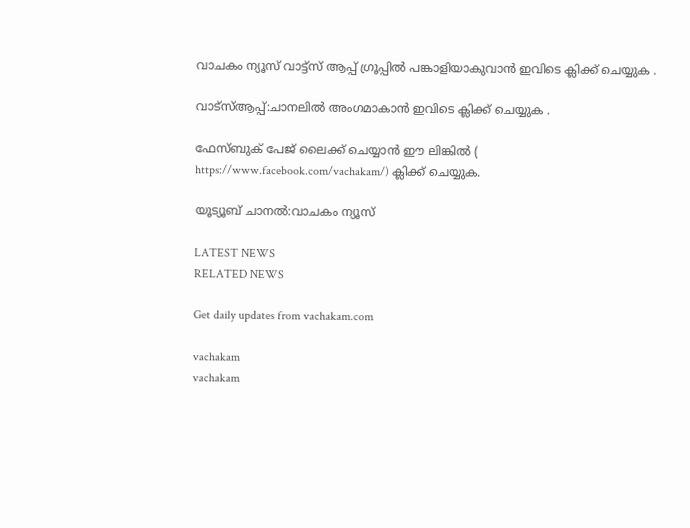വാചകം ന്യൂസ് വാട്ട്സ് ആപ്പ് ഗ്രൂപ്പിൽ പങ്കാളിയാകുവാൻ ഇവിടെ ക്ലിക്ക് ചെയ്യുക .

വാട്സ്ആപ്പ്:ചാനലിൽ അംഗമാകാൻ ഇവിടെ ക്ലിക്ക് ചെയ്യുക .

ഫേസ്ബുക് പേജ് ലൈക്ക് ചെയ്യാൻ ഈ ലിങ്കിൽ (
https://www.facebook.com/vachakam/) ക്ലിക്ക് ചെയ്യുക.

യൂട്യൂബ് ചാനൽ:വാചകം ന്യൂസ്

LATEST NEWS
RELATED NEWS

Get daily updates from vachakam.com

vachakam
vachakam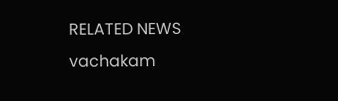RELATED NEWS
vachakam